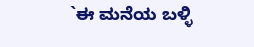`ಈ ಮನೆಯ ಬಳ್ಳಿ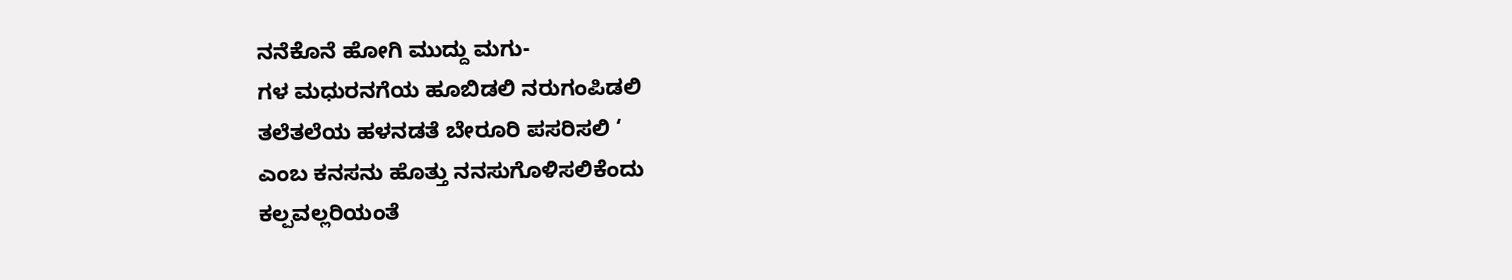ನನೆಕೊನೆ ಹೋಗಿ ಮುದ್ದು ಮಗು-
ಗಳ ಮಧುರನಗೆಯ ಹೂಬಿಡಲಿ ನರುಗಂಪಿಡಲಿ
ತಲೆತಲೆಯ ಹಳನಡತೆ ಬೇರೂರಿ ಪಸರಿಸಲಿ ‘
ಎಂಬ ಕನಸನು ಹೊತ್ತು ನನಸುಗೊಳಿಸಲಿಕೆಂದು
ಕಲ್ಪವಲ್ಲರಿಯಂತೆ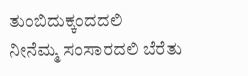ತುಂಬಿದುಕ್ಕಂದದಲಿ
ನೀನೆಮ್ಮ ಸಂಸಾರದಲಿ ಬೆರೆತು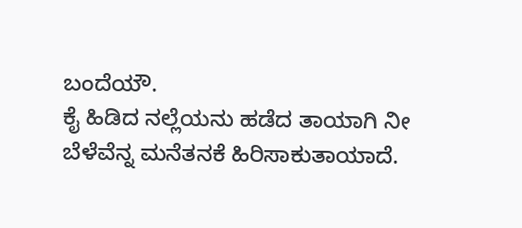ಬಂದೆಯೌ.
ಕೈ ಹಿಡಿದ ನಲ್ಲೆಯನು ಹಡೆದ ತಾಯಾಗಿ ನೀ
ಬೆಳೆವೆನ್ನ ಮನೆತನಕೆ ಹಿರಿಸಾಕುತಾಯಾದೆ.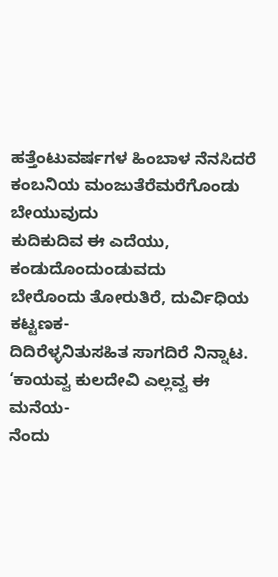ಹತ್ತೆಂಟುವರ್ಷಗಳ ಹಿಂಬಾಳ ನೆನಸಿದರೆ
ಕಂಬನಿಯ ಮಂಜುತೆರೆಮರೆಗೊಂಡು ಬೇಯುವುದು
ಕುದಿಕುದಿವ ಈ ಎದೆಯು, ಕಂಡುದೊಂದುಂಡುವದು
ಬೇರೊಂದು ತೋರುತಿರೆ, ದುರ್ವಿಧಿಯ ಕಟ್ಟಣಕ-
ದಿದಿರೆಳ್ಳನಿತುಸಹಿತ ಸಾಗದಿರೆ ನಿನ್ನಾಟ.
‘ಕಾಯವ್ವ ಕುಲದೇವಿ ಎಲ್ಲವ್ವ ಈ ಮನೆಯ-
ನೆಂದು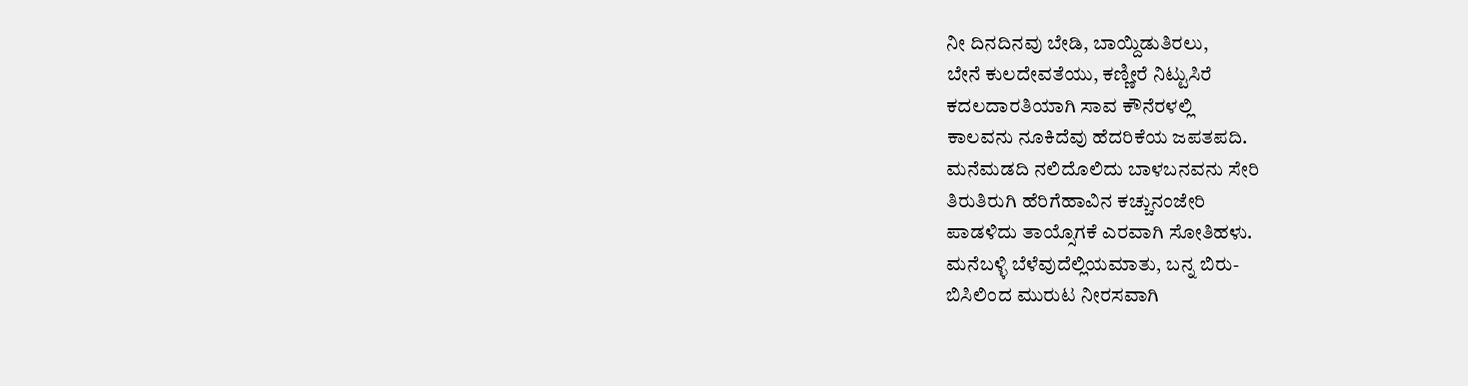ನೀ ದಿನದಿನವು ಬೇಡಿ, ಬಾಯ್ದಿಡುತಿರಲು,
ಬೇನೆ ಕುಲದೇವತೆಯು, ಕಣ್ಣೀರೆ ನಿಟ್ಟುಸಿರೆ
ಕದಲದಾರತಿಯಾಗಿ ಸಾವ ಕೌನೆರಳಲ್ಲಿ
ಕಾಲವನು ನೂಕಿದೆವು ಹೆದರಿಕೆಯ ಜಪತಪದಿ.
ಮನೆಮಡದಿ ನಲಿದೊಲಿದು ಬಾಳಬನವನು ಸೇರಿ
ತಿರುತಿರುಗಿ ಹೆರಿಗೆಹಾವಿನ ಕಚ್ಚುನಂಜೇರಿ
ಪಾಡಳಿದು ತಾಯ್ಸೊಗಕೆ ಎರವಾಗಿ ಸೋತಿಹಳು.
ಮನೆಬಳ್ಳಿ ಬೆಳೆವುದೆಲ್ಲಿಯಮಾತು, ಬನ್ನ ಬಿರು-
ಬಿಸಿಲಿಂದ ಮುರುಟ ನೀರಸವಾಗಿ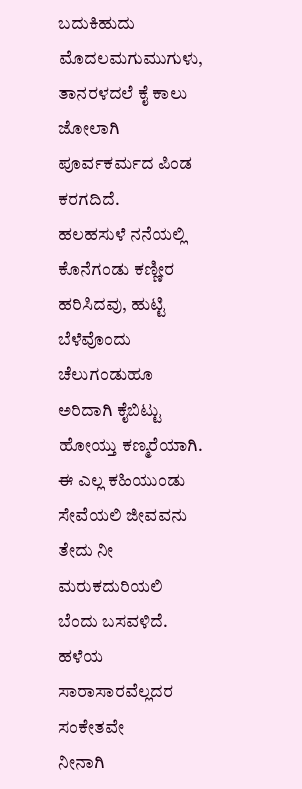ಬದುಕಿಹುದು
ಮೊದಲಮಗುಮುಗುಳು, ತಾನರಳದಲೆ ಕೈ ಕಾಲು
ಜೋಲಾಗಿ ಪೂರ್ವಕರ್ಮದ ಪಿಂಡ ಕರಗದಿದೆ.
ಹಲಹಸುಳೆ ನನೆಯಲ್ಲಿ ಕೊನೆಗಂಡು ಕಣ್ಣೀರ
ಹರಿಸಿದವು, ಹುಟ್ಟಿ ಬೆಳೆವೊಂದು ಚೆಲುಗಂಡುಹೂ
ಅರಿದಾಗಿ ಕೈಬಿಟ್ಟು ಹೋಯ್ತು ಕಣ್ಮರೆಯಾಗಿ.
ಈ ಎಲ್ಲ ಕಹಿಯುಂಡು ಸೇವೆಯಲಿ ಜೀವವನು
ತೇದು ನೀ ಮರುಕದುರಿಯಲಿ ಬೆಂದು ಬಸವಳಿದೆ.
ಹಳೆಯ ಸಾರಾಸಾರವೆಲ್ಲದರ ಸಂಕೇತವೇ
ನೀನಾಗಿ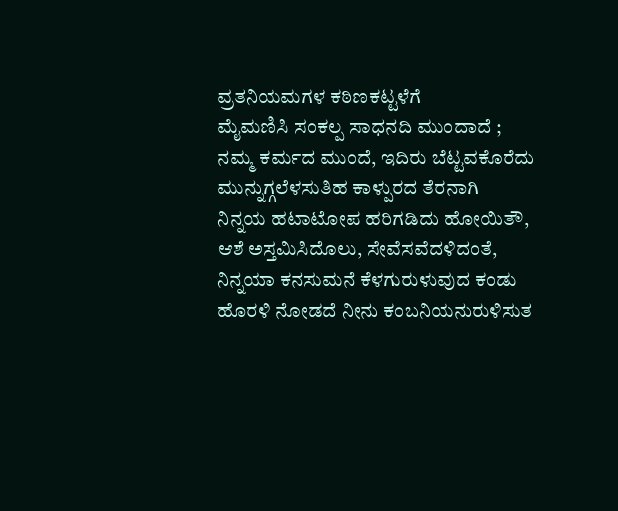ವ್ರತನಿಯಮಗಳ ಕಠಿಣಕಟ್ಟಳೆಗೆ
ಮೈಮಣಿಸಿ ಸಂಕಲ್ಪ ಸಾಧನದಿ ಮುಂದಾದೆ ;
ನಮ್ಮ ಕರ್ಮದ ಮುಂದೆ, ಇದಿರು ಬೆಟ್ಟವಕೊರೆದು
ಮುನ್ನುಗ್ಗಲೆಳಸುತಿಹ ಕಾಳ್ಪುರದ ತೆರನಾಗಿ
ನಿನ್ನಯ ಹಟಾಟೋಪ ಹರಿಗಡಿದು ಹೋಯಿತೌ,
ಆಶೆ ಅಸ್ತಮಿಸಿದೊಲು, ಸೇವೆಸವೆದಳಿದಂತೆ,
ನಿನ್ನಯಾ ಕನಸುಮನೆ ಕೆಳಗುರುಳುವುದ ಕಂಡು
ಹೊರಳಿ ನೋಡದೆ ನೀನು ಕಂಬನಿಯನುರುಳಿಸುತ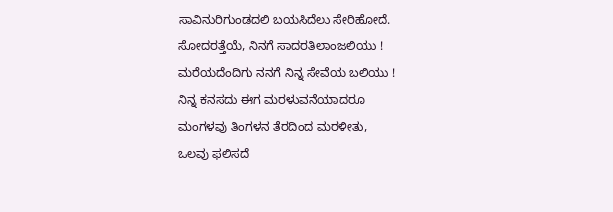ಸಾವಿನುರಿಗುಂಡದಲಿ ಬಯಸಿದೆಲು ಸೇರಿಹೋದೆ.
ಸೋದರತ್ತೆಯೆ, ನಿನಗೆ ಸಾದರತಿಲಾಂಜಲಿಯು !
ಮರೆಯದೆಂದಿಗು ನನಗೆ ನಿನ್ನ ಸೇವೆಯ ಬಲಿಯು !
ನಿನ್ನ ಕನಸದು ಈಗ ಮರಳುವನೆಯಾದರೂ
ಮಂಗಳವು ತಿಂಗಳನ ತೆರದಿಂದ ಮರಳೀತು,
ಒಲವು ಫಲಿಸದೆ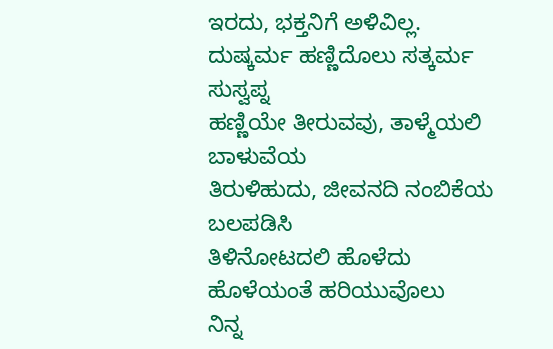ಇರದು, ಭಕ್ತನಿಗೆ ಅಳಿವಿಲ್ಲ.
ದುಷ್ಕರ್ಮ ಹಣ್ಣಿದೊಲು ಸತ್ಕರ್ಮ ಸುಸ್ವಪ್ನ
ಹಣ್ಣಿಯೇ ತೀರುವವು, ತಾಳ್ಮೆಯಲಿ ಬಾಳುವೆಯ
ತಿರುಳಿಹುದು, ಜೀವನದಿ ನಂಬಿಕೆಯ ಬಲಪಡಿಸಿ
ತಿಳಿನೋಟದಲಿ ಹೊಳೆದು ಹೊಳೆಯಂತೆ ಹರಿಯುವೊಲು
ನಿನ್ನ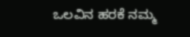ಒಲವಿನ ಹರಕೆ ನಮ್ಮ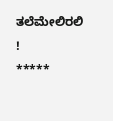ತಲೆಮೇಲಿರಲಿ !
*****